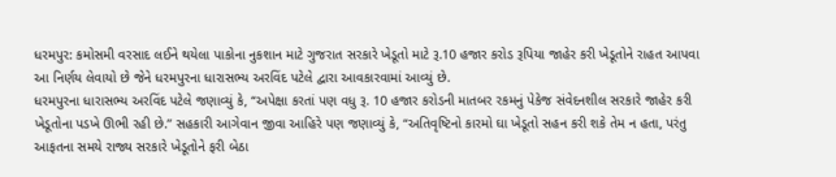ધરમપુર: કમોસમી વરસાદ લઈને થયેલા પાકોના નુકશાન માટે ગુજરાત સરકારે ખેડૂતો માટે રૂ.10 હજાર કરોડ રૂપિયા જાહેર કરી ખેડૂતોને રાહત આપવા આ નિર્ણય લેવાયો છે જેને ધરમપુરના ધારાસભ્ય અરવિંદ પટેલે દ્વારા આવકારવામાં આવ્યું છે.
ધરમપુરના ધારાસભ્ય અરવિંદ પટેલે જણાવ્યું કે, “અપેક્ષા કરતાં પણ વધુ રૂ. 10 હજાર કરોડની માતબર રકમનું પેકેજ સંવેદનશીલ સરકારે જાહેર કરી ખેડૂતોના પડખે ઊભી રહી છે.” સહકારી આગેવાન જીવા આહિરે પણ જણાવ્યું કે, “અતિવૃષ્ટિનો કારમો ઘા ખેડૂતો સહન કરી શકે તેમ ન હતા, પરંતુ આફતના સમયે રાજ્ય સરકારે ખેડૂતોને ફરી બેઠા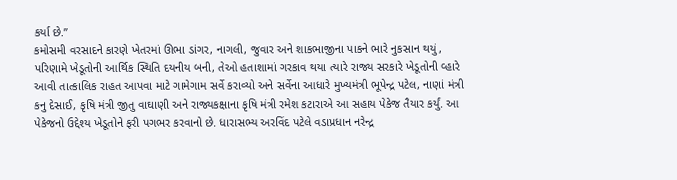કર્યા છે.”
કમોસમી વરસાદને કારણે ખેતરમાં ઊભા ડાંગર, નાગલી, જુવાર અને શાકભાજીના પાકને ભારે નુકસાન થયું, પરિણામે ખેડૂતોની આર્થિક સ્થિતિ દયનીય બની, તેઓ હતાશામાં ગરકાવ થયા ત્યારે રાજ્ય સરકારે ખેડૂતોની વ્હારે આવી તાત્કાલિક રાહત આપવા માટે ગામેગામ સર્વે કરાવ્યો અને સર્વેના આધારે મુખ્યમંત્રી ભૂપેન્દ્ર પટેલ, નાણાં મંત્રી કનુ દેસાઈ, કૃષિ મંત્રી જીતુ વાઘાણી અને રાજ્યકક્ષાના કૃષિ મંત્રી રમેશ કટારાએ આ સહાય પેકેજ તૈયાર કર્યું. આ પેકેજનો ઉદ્દેશ્ય ખેડૂતોને ફરી પગભર કરવાનો છે. ધારાસભ્ય અરવિંદ પટેલે વડાપ્રધાન નરેન્દ્ર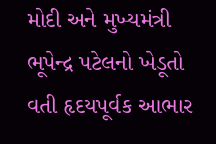મોદી અને મુખ્યમંત્રી ભૂપેન્દ્ર પટેલનો ખેડૂતો વતી હૃદયપૂર્વક આભાર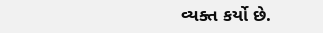વ્યક્ત કર્યો છે.